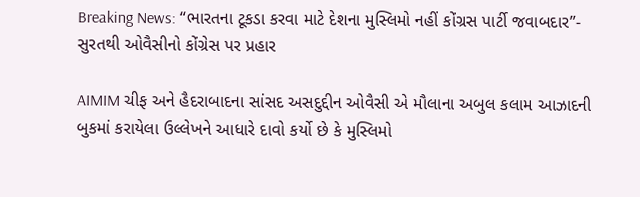Breaking News: “ભારતના ટૂકડા કરવા માટે દેશના મુસ્લિમો નહીં કોંગ્રસ પાર્ટી જવાબદાર”- સુરતથી ઓવૈસીનો કોંગ્રેસ પર પ્રહાર

AIMIM ચીફ અને હૈદરાબાદના સાંસદ અસદુદ્દીન ઓવૈસી એ મૌલાના અબુલ કલામ આઝાદની બુકમાં કરાયેલા ઉલ્લેખને આધારે દાવો કર્યો છે કે મુસ્લિમો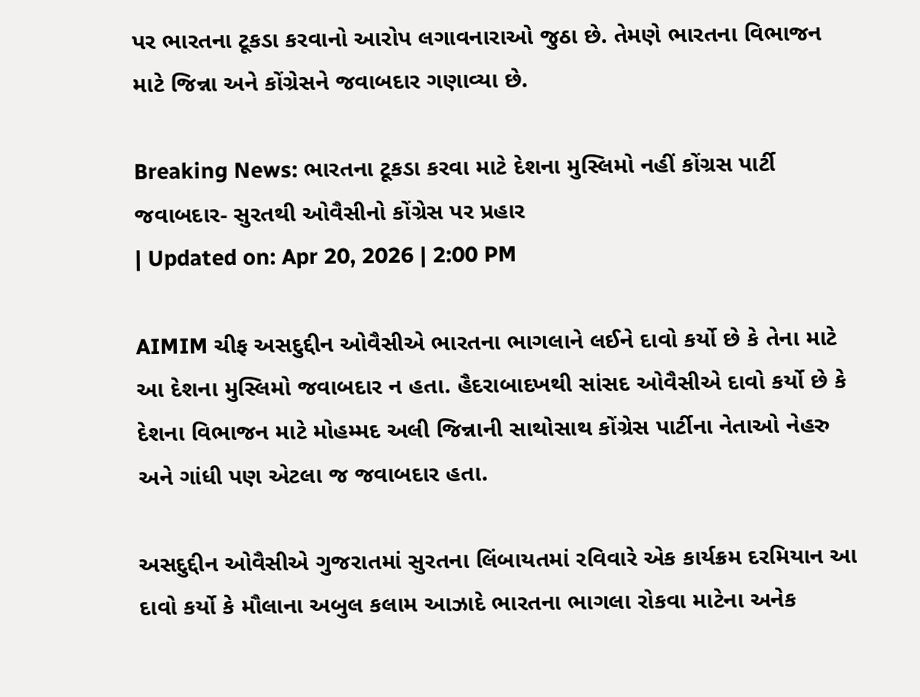પર ભારતના ટૂકડા કરવાનો આરોપ લગાવનારાઓ જુઠા છે. તેમણે ભારતના વિભાજન માટે જિન્ના અને કોંગ્રેસને જવાબદાર ગણાવ્યા છે.

Breaking News: ભારતના ટૂકડા કરવા માટે દેશના મુસ્લિમો નહીં કોંગ્રસ પાર્ટી જવાબદાર- સુરતથી ઓવૈસીનો કોંગ્રેસ પર પ્રહાર
| Updated on: Apr 20, 2026 | 2:00 PM

AIMIM ચીફ અસદુદ્દીન ઓવૈસીએ ભારતના ભાગલાને લઈને દાવો કર્યો છે કે તેના માટે આ દેશના મુસ્લિમો જવાબદાર ન હતા. હૈદરાબાદખથી સાંસદ ઓવૈસીએ દાવો કર્યો છે કે દેશના વિભાજન માટે મોહમ્મદ અલી જિન્નાની સાથોસાથ કોંગ્રેસ પાર્ટીના નેતાઓ નેહરુ અને ગાંધી પણ એટલા જ જવાબદાર હતા.

અસદુદ્દીન ઓવૈસીએ ગુજરાતમાં સુરતના લિંબાયતમાં રવિવારે એક કાર્યક્રમ દરમિયાન આ દાવો કર્યો કે મૌલાના અબુલ કલામ આઝાદે ભારતના ભાગલા રોકવા માટેના અનેક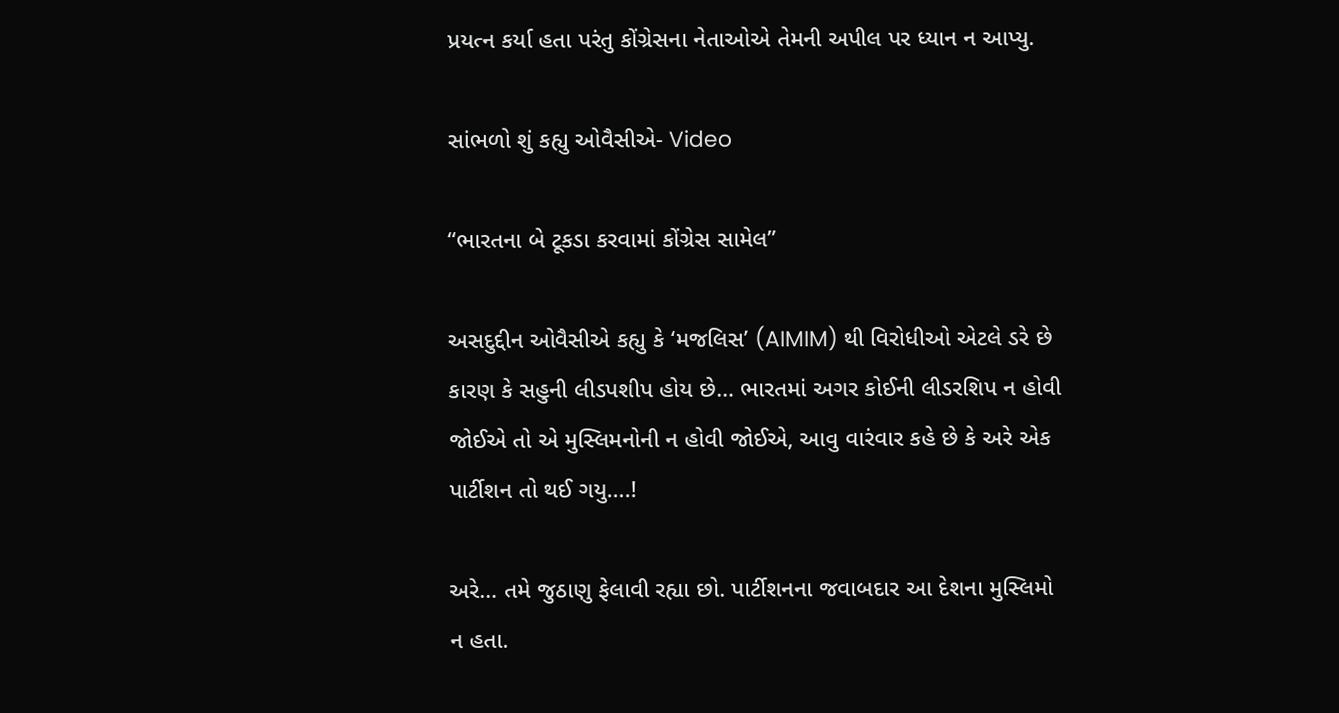પ્રયત્ન કર્યા હતા પરંતુ કોંગ્રેસના નેતાઓએ તેમની અપીલ પર ધ્યાન ન આપ્યુ.

સાંભળો શું કહ્યુ ઓવૈસીએ- Video

“ભારતના બે ટૂકડા કરવામાં કોંગ્રેસ સામેલ”

અસદુદ્દીન ઓવૈસીએ કહ્યુ કે ‘મજલિસ’ (AIMIM) થી વિરોધીઓ એટલે ડરે છે કારણ કે સહુની લીડપશીપ હોય છે… ભારતમાં અગર કોઈની લીડરશિપ ન હોવી જોઈએ તો એ મુસ્લિમનોની ન હોવી જોઈએ, આવુ વારંવાર કહે છે કે અરે એક પાર્ટીશન તો થઈ ગયુ….!

અરે… તમે જુઠાણુ ફેલાવી રહ્યા છો. પાર્ટીશનના જવાબદાર આ દેશના મુસ્લિમો ન હતા.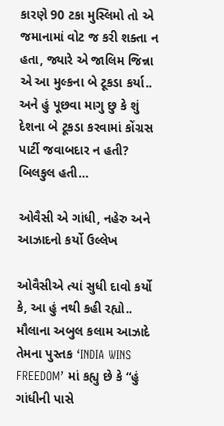કારણે 90 ટકા મુસ્લિમો તો એ જમાનામાં વોટ જ કરી શક્તા ન હતા, જ્યારે એ જાલિમ જિન્ના એ આ મુલ્કના બે ટૂકડા કર્યા.. અને હું પૂછવા માગુ છુ કે શું દેશના બે ટૂકડા કરવામાં કોંગ્રસ પાર્ટી જવાબદાર ન હતી? બિલકુલ હતી…

ઓવૈસી એ ગાંધી, નહેરુ અને આઝાદનો કર્યો ઉલ્લેખ

ઓવૈસીએ ત્યાં સુધી દાવો કર્યો કે, આ હું નથી કહી રહ્યો.. મૌલાના અબુલ કલામ આઝાદે તેમના પુસ્તક ‘INDIA WINS FREEDOM’ માં કહ્યુ છે કે “હું ગાંધીની પાસે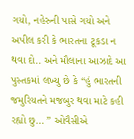ગયો, નહેરુની પાસે ગયો અને અપીલ કરી કે ભારતના ટૂકડા ન થવા દો.. અને મૌલાના આઝાદે આ પુસ્તકમાં લખ્યુ છે કે “હું ભારતની જમુરિયતને મજબુર થવા માટે કહી રહ્યો છુ… ” ઓવૈસીએ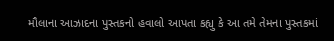મૌલાના આઝાદના પુસ્તકનો હવાલો આપતા કહ્યુ કે આ તમે તેમના પુસ્તકમાં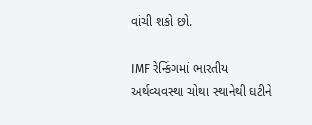વાંચી શકો છો.

IMF રેન્કિંગમાં ભારતીય અર્થવ્યવસ્થા ચોથા સ્થાનેથી ઘટીને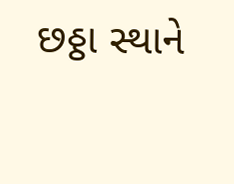છઠ્ઠા સ્થાને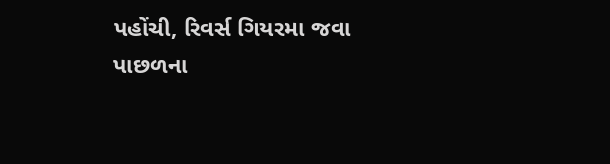પહોંચી, રિવર્સ ગિયરમા જવા પાછળના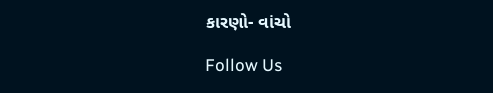કારણો- વાંચો

Follow Us